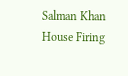Salman Khan House Firing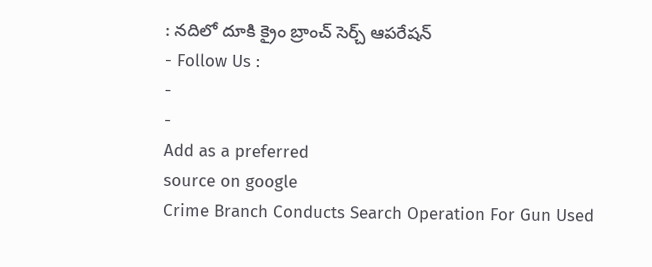: నదిలో దూకి క్రైం బ్రాంచ్ సెర్చ్ ఆపరేషన్
- Follow Us :
-
-
Add as a preferred
source on google
Crime Branch Conducts Search Operation For Gun Used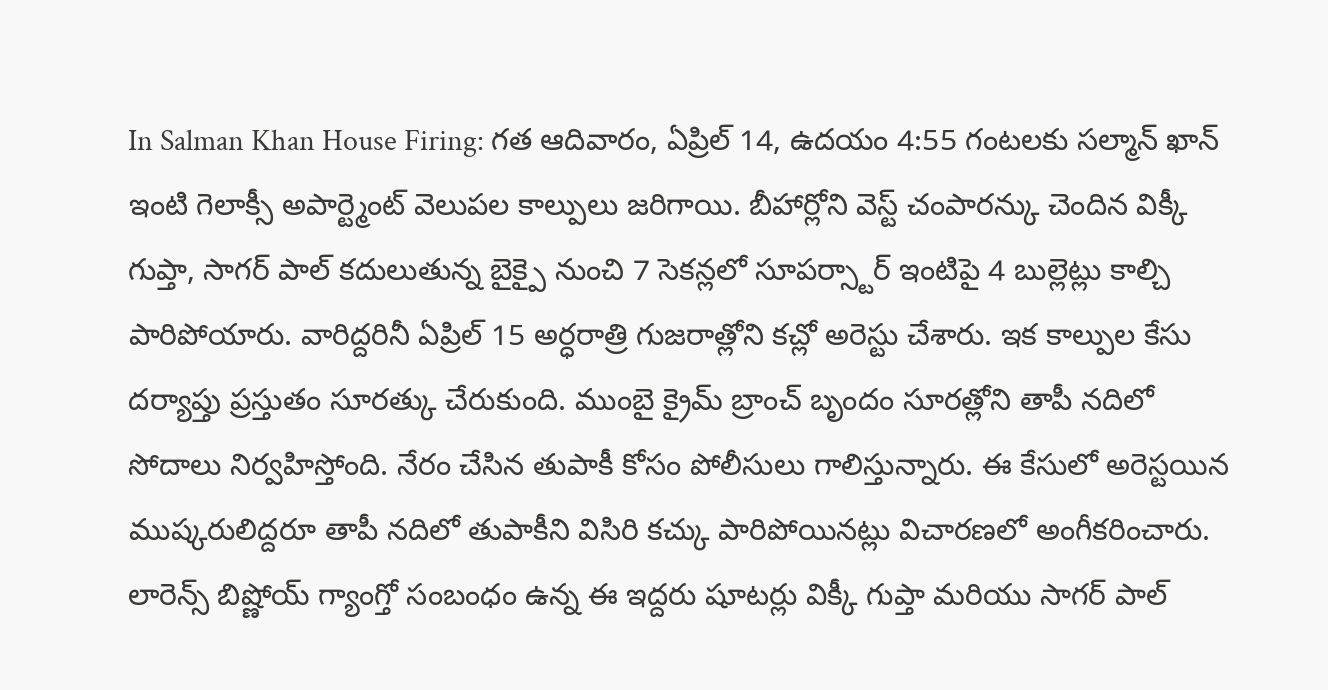In Salman Khan House Firing: గత ఆదివారం, ఏప్రిల్ 14, ఉదయం 4:55 గంటలకు సల్మాన్ ఖాన్ ఇంటి గెలాక్సీ అపార్ట్మెంట్ వెలుపల కాల్పులు జరిగాయి. బీహార్లోని వెస్ట్ చంపారన్కు చెందిన విక్కీ గుప్తా, సాగర్ పాల్ కదులుతున్న బైక్పై నుంచి 7 సెకన్లలో సూపర్స్టార్ ఇంటిపై 4 బుల్లెట్లు కాల్చి పారిపోయారు. వారిద్దరినీ ఏప్రిల్ 15 అర్ధరాత్రి గుజరాత్లోని కచ్లో అరెస్టు చేశారు. ఇక కాల్పుల కేసు దర్యాప్తు ప్రస్తుతం సూరత్కు చేరుకుంది. ముంబై క్రైమ్ బ్రాంచ్ బృందం సూరత్లోని తాపీ నదిలో సోదాలు నిర్వహిస్తోంది. నేరం చేసిన తుపాకీ కోసం పోలీసులు గాలిస్తున్నారు. ఈ కేసులో అరెస్టయిన ముష్కరులిద్దరూ తాపీ నదిలో తుపాకీని విసిరి కచ్కు పారిపోయినట్లు విచారణలో అంగీకరించారు. లారెన్స్ బిష్ణోయ్ గ్యాంగ్తో సంబంధం ఉన్న ఈ ఇద్దరు షూటర్లు విక్కీ గుప్తా మరియు సాగర్ పాల్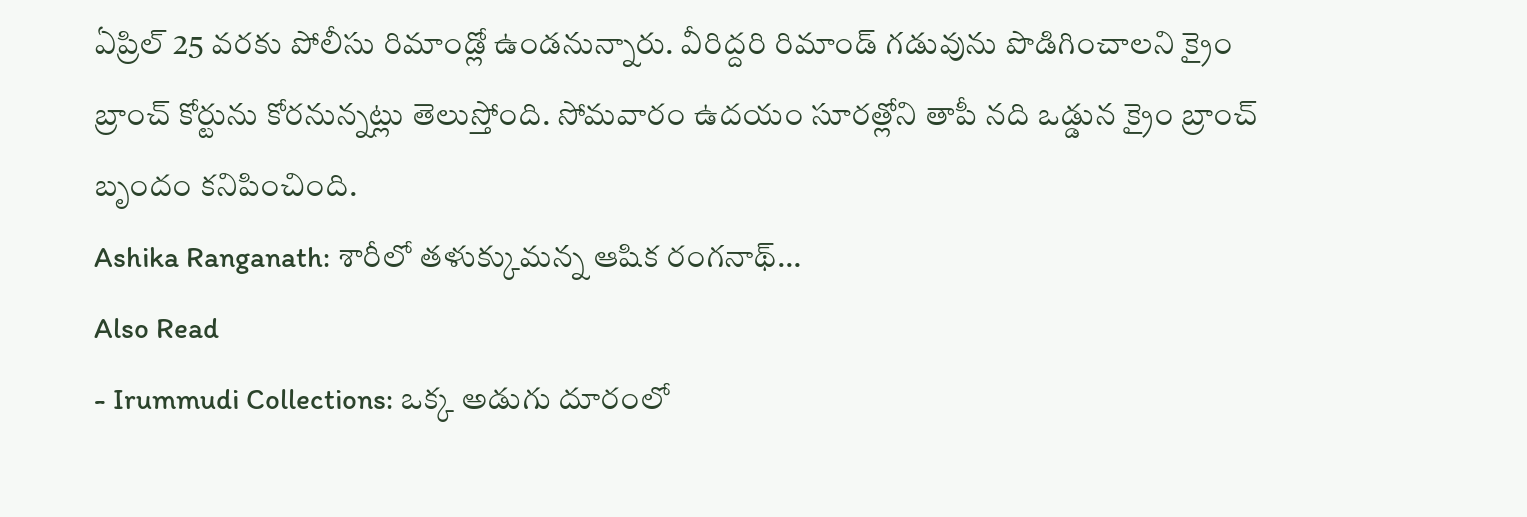ఏప్రిల్ 25 వరకు పోలీసు రిమాండ్లో ఉండనున్నారు. వీరిద్దరి రిమాండ్ గడువును పొడిగించాలని క్రైం బ్రాంచ్ కోర్టును కోరనున్నట్లు తెలుస్తోంది. సోమవారం ఉదయం సూరత్లోని తాపీ నది ఒడ్డున క్రైం బ్రాంచ్ బృందం కనిపించింది.
Ashika Ranganath: శారీలో తళుక్కుమన్న ఆషిక రంగనాథ్…
Also Read
- Irummudi Collections: ఒక్క అడుగు దూరంలో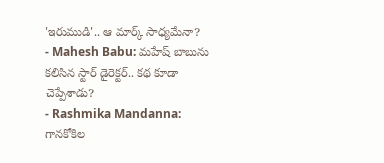'ఇరుముడి'.. ఆ మార్క్ సాధ్యమేనా?
- Mahesh Babu: మహేష్ బాబును కలిసిన స్టార్ డైరెక్టర్.. కథ కూడా చెప్పేశాడు?
- Rashmika Mandanna: గానకోకిల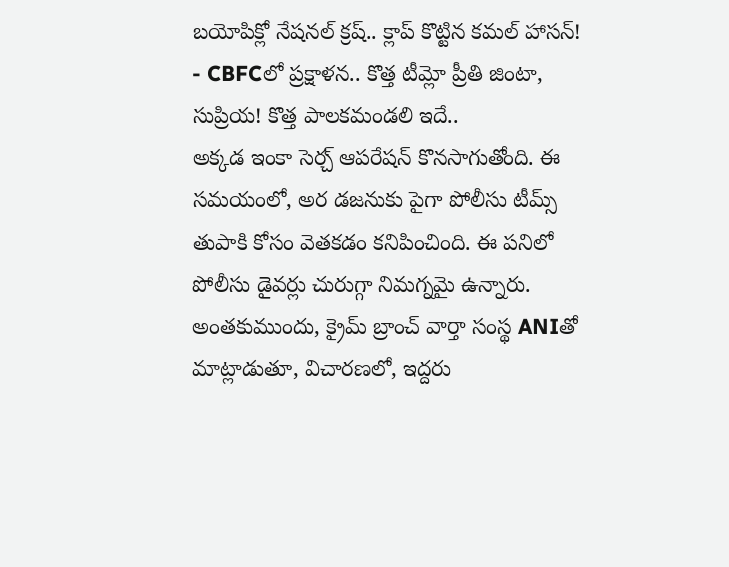బయోపిక్లో నేషనల్ క్రష్.. క్లాప్ కొట్టిన కమల్ హాసన్!
- CBFCలో ప్రక్షాళన.. కొత్త టీమ్లో ప్రీతి జింటా, సుప్రియ! కొత్త పాలకమండలి ఇదే..
అక్కడ ఇంకా సెర్చ్ ఆపరేషన్ కొనసాగుతోంది. ఈ సమయంలో, అర డజనుకు పైగా పోలీసు టీమ్స్ తుపాకి కోసం వెతకడం కనిపించింది. ఈ పనిలో పోలీసు డైవర్లు చురుగ్గా నిమగ్నమై ఉన్నారు. అంతకుముందు, క్రైమ్ బ్రాంచ్ వార్తా సంస్థ ANIతో మాట్లాడుతూ, విచారణలో, ఇద్దరు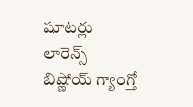షూటర్లు లారెన్స్ బిష్ణోయ్ గ్యాంగ్తో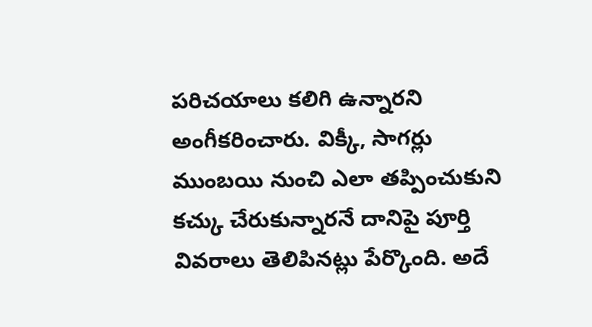పరిచయాలు కలిగి ఉన్నారని అంగీకరించారు. విక్కీ, సాగర్లు ముంబయి నుంచి ఎలా తప్పించుకుని కచ్కు చేరుకున్నారనే దానిపై పూర్తి వివరాలు తెలిపినట్లు పేర్కొంది. అదే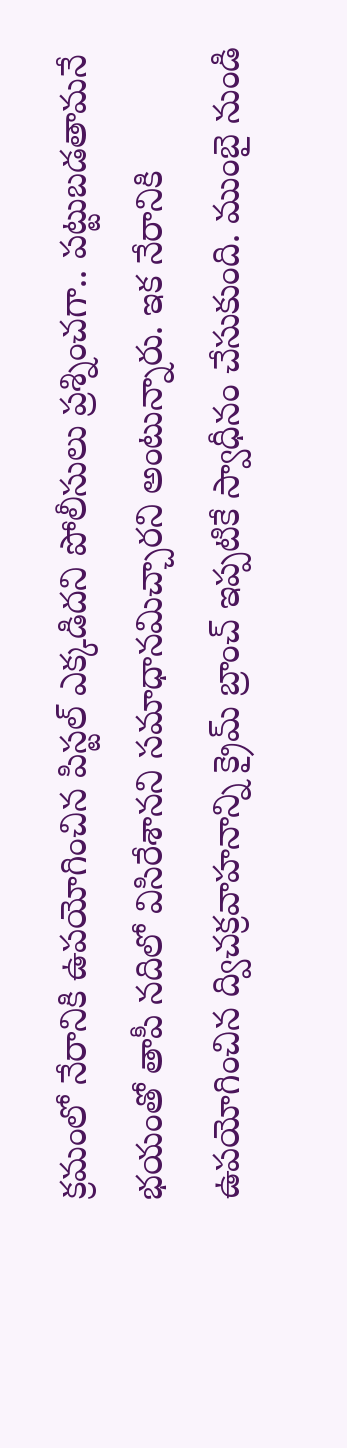క్రమంలో నేరానికి ఉపయోగించిన పిస్టల్ ఎక్కడిదని పోలీసులు ప్రశ్నించగా.. పట్టుబడతామనే భయంతో తాపీ నదిలో విసిరేశానని సమాధానమిచ్చారని అంటున్నారు. ఇక నేరానికి ఉపయోగించిన ద్విచక్రవాహనాన్ని క్రైమ్ బ్రాంచ్ ఇప్పటికే స్వాధీనం చేసుకుంది. ముంబై నుండి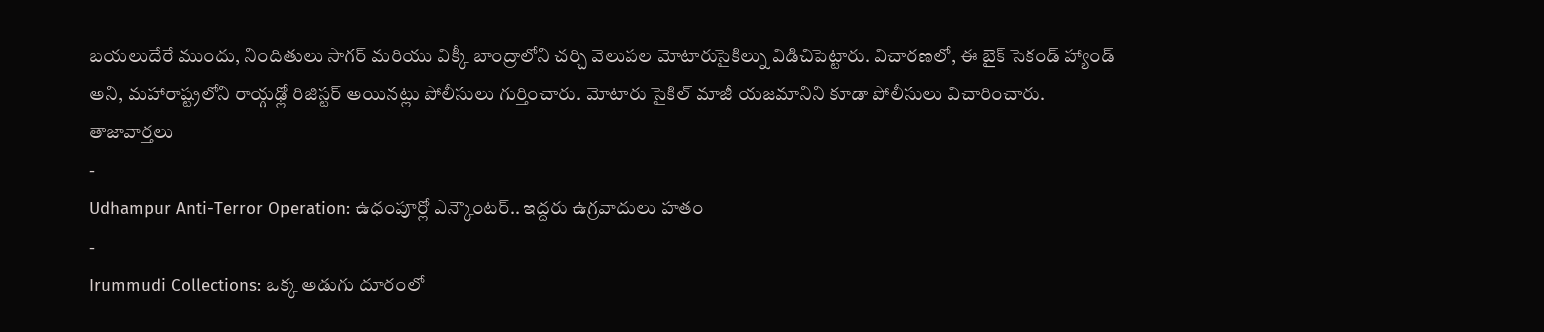బయలుదేరే ముందు, నిందితులు సాగర్ మరియు విక్కీ బాంద్రాలోని చర్చి వెలుపల మోటారుసైకిల్ను విడిచిపెట్టారు. విచారణలో, ఈ బైక్ సెకండ్ హ్యాండ్ అని, మహారాష్ట్రలోని రాయ్గఢ్లో రిజిస్టర్ అయినట్లు పోలీసులు గుర్తించారు. మోటారు సైకిల్ మాజీ యజమానిని కూడా పోలీసులు విచారించారు.
తాజావార్తలు
-
Udhampur Anti-Terror Operation: ఉధంపూర్లో ఎన్కౌంటర్.. ఇద్దరు ఉగ్రవాదులు హతం
-
Irummudi Collections: ఒక్క అడుగు దూరంలో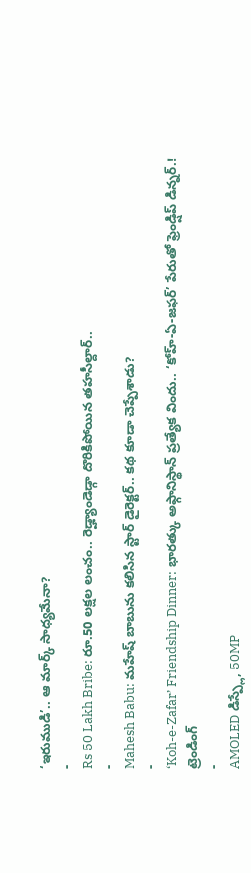‘ఇరుముడి’.. ఆ మార్క్ సాధ్యమేనా?
-
Rs 50 Lakh Bribe: రూ.50 లక్షల లంచం.. రెడ్హ్యాండెడ్గా దొరికిపోయిన తహసీల్దార్..
-
Mahesh Babu: మహేష్ బాబును కలిసిన స్టార్ డైరెక్టర్.. కథ కూడా చెప్పేశాడు?
-
‘Koh-e-Zafar’ Friendship Dinner: భారత్కు అఫ్గానిస్థాన్ ప్రత్యేక విందు.. ‘కోహ్-ఏ-జఫర్’ పేరుతో ఫ్రెండ్షిప్ డిన్నర్.!
ట్రెండింగ్
-
AMOLED డిస్ప్లే, 50MP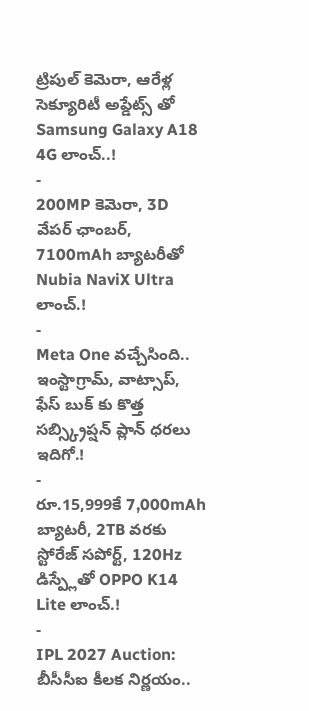ట్రిపుల్ కెమెరా, ఆరేళ్ల సెక్యూరిటీ అప్డేట్స్ తో Samsung Galaxy A18 4G లాంచ్..!
-
200MP కెమెరా, 3D వేపర్ ఛాంబర్, 7100mAh బ్యాటరీతో Nubia NaviX Ultra లాంచ్.!
-
Meta One వచ్చేసింది.. ఇంస్టాగ్రామ్, వాట్సాప్, ఫేస్ బుక్ కు కొత్త సబ్స్క్రిప్షన్ ప్లాన్ ధరలు ఇదిగో.!
-
రూ.15,999కే 7,000mAh బ్యాటరీ, 2TB వరకు స్టోరేజ్ సపోర్ట్, 120Hz డిస్ప్లేతో OPPO K14 Lite లాంచ్.!
-
IPL 2027 Auction: బీసీసీఐ కీలక నిర్ణయం..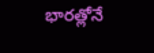భారత్లోనే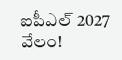ఐపీఎల్ 2027 వేలం!